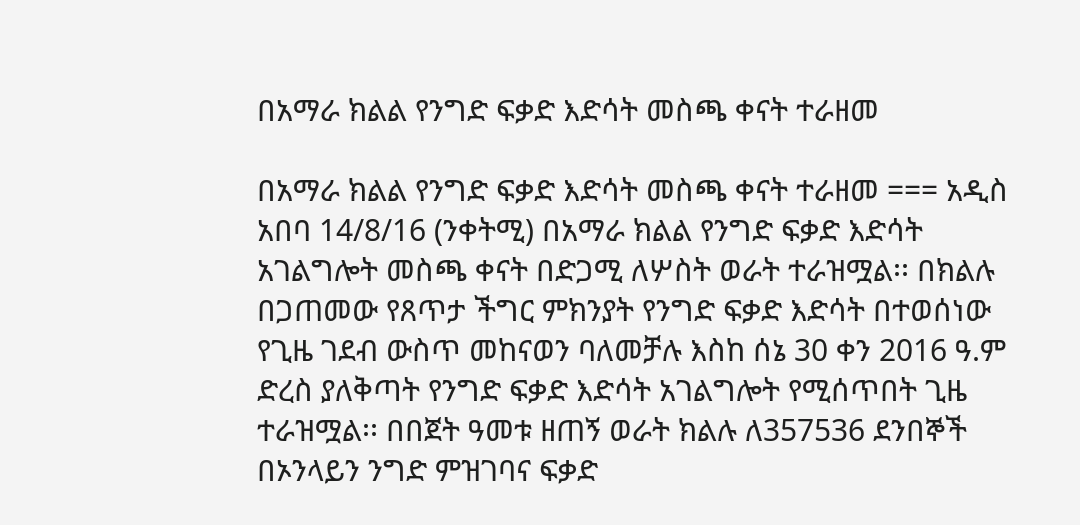በአማራ ክልል የንግድ ፍቃድ እድሳት መስጫ ቀናት ተራዘመ

በአማራ ክልል የንግድ ፍቃድ እድሳት መስጫ ቀናት ተራዘመ === አዲስ አበባ 14/8/16 (ንቀትሚ) በአማራ ክልል የንግድ ፍቃድ እድሳት አገልግሎት መስጫ ቀናት በድጋሚ ለሦስት ወራት ተራዝሟል፡፡ በክልሉ በጋጠመው የጸጥታ ችግር ምክንያት የንግድ ፍቃድ እድሳት በተወሰነው የጊዜ ገደብ ውስጥ መከናወን ባለመቻሉ እስከ ሰኔ 30 ቀን 2016 ዓ.ም ድረስ ያለቅጣት የንግድ ፍቃድ እድሳት አገልግሎት የሚሰጥበት ጊዜ ተራዝሟል፡፡ በበጀት ዓመቱ ዘጠኝ ወራት ክልሉ ለ357536 ደንበኞች በኦንላይን ንግድ ምዝገባና ፍቃድ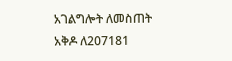አገልግሎት ለመስጠት አቅዶ ለ207181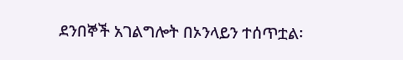ደንበኞች አገልግሎት በኦንላይን ተሰጥቷል፡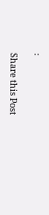፡

Share this Post